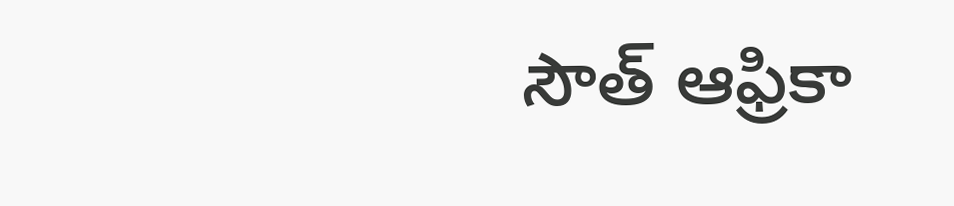సౌత్ ఆఫ్రికా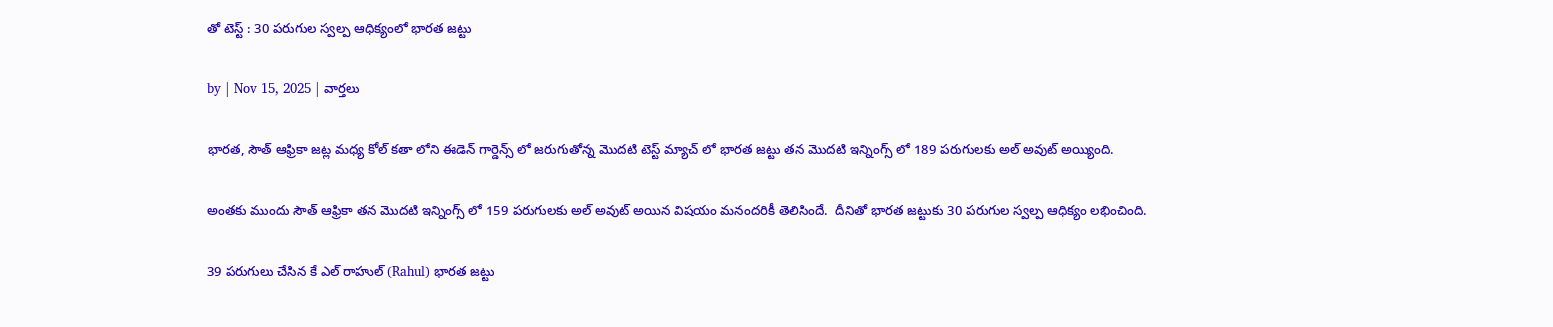తో టెస్ట్ : 30 పరుగుల స్వల్ప ఆధిక్యంలో భారత జట్టు

by | Nov 15, 2025 | వార్తలు

భారత, సౌత్ ఆఫ్రికా జట్ల మధ్య కోల్ కతా లోని ఈడెన్ గార్డెన్స్ లో జరుగుతోన్న మొదటి టెస్ట్ మ్యాచ్ లో భారత జట్టు తన మొదటి ఇన్నింగ్స్ లో 189 పరుగులకు అల్ అవుట్ అయ్యింది.

అంతకు ముందు సౌత్ ఆఫ్రికా తన మొదటి ఇన్నింగ్స్ లో 159 పరుగులకు అల్ అవుట్ అయిన విషయం మనందరికీ తెలిసిందే.  దీనితో భారత జట్టుకు 30 పరుగుల స్వల్ప ఆధిక్యం లభించింది.

39 పరుగులు చేసిన కే ఎల్ రాహుల్ (Rahul) భారత జట్టు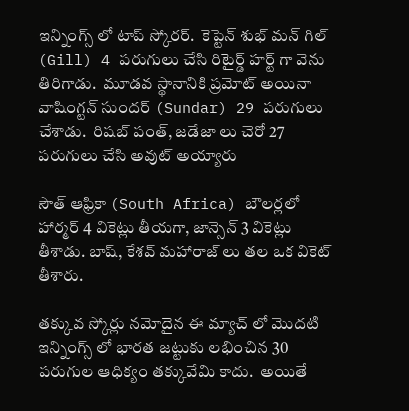ఇన్నింగ్స్ లో టాప్ స్కోరర్.  కెప్టెన్ శుభ్ మన్ గిల్ (Gill) 4 పరుగులు చేసి రిటైర్డ్ హర్ట్ గా వెను తిరిగాడు.  మూడవ స్థానానికి ప్రమోట్ అయినా వాషింగ్టన్ సుందర్ (Sundar) 29 పరుగులు చేశాడు.  రిషబ్ పంత్, జడేజా లు చెరో 27 పరుగులు చేసి అవుట్ అయ్యారు

సౌత్ ఆఫ్రికా (South Africa) బౌలర్లలో హార్మర్ 4 వికెట్లు తీయగా, జాన్సెన్ 3 వికెట్లు తీశాడు. బాష్, కేశవ్ మహారాజ్ లు తల ఒక వికెట్ తీశారు.

తక్కువ స్కోర్లు నమోదైన ఈ మ్యాచ్ లో మొదటి ఇన్నింగ్స్ లో భారత జట్టుకు లభించిన 30 పరుగుల ఆధిక్యం తక్కువేమి కాదు.  అయితే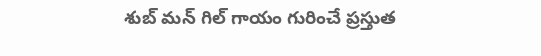శుబ్ మన్ గిల్ గాయం గురించే ప్రస్తుత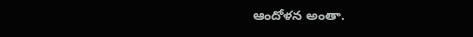ఆందోళన అంతా.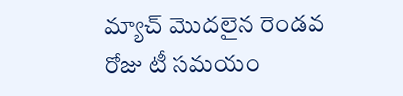మ్యాచ్ మొదలైన రెండవ రోజు టీ సమయం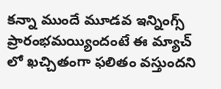కన్నా ముందే మూడవ ఇన్నింగ్స్ ప్రారంభమయ్యిందంటే ఈ మ్యాచ్ లో ఖచ్చితంగా ఫలితం వస్తుందని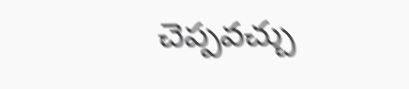చెప్పవచ్చు